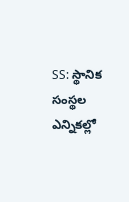SS: స్థానిక సంస్థల ఎన్నికల్లో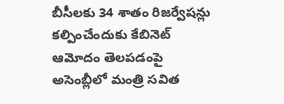బీసీలకు 34 శాతం రిజర్వేషన్లు కల్పించేందుకు కేబినెట్ ఆమోదం తెలపడంపై అసెంబ్లీలో మంత్రి సవిత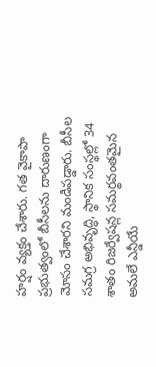హర్షం వ్యక్తం చేశారు. గత వైకాపా ప్రభుత్వంలో బీసీలను దారుణంగా మోసం చేశారని మండిపడ్డారు. బీసీల సమగ్ర అభివృద్ధి, స్థానిక సంస్థల్లో 34 శాతం రిజర్వేషన్ల సమర్థవంతమైన అమలే ఎన్డీయే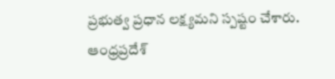ప్రభుత్వ ప్రధాన లక్ష్యమని స్పష్టం చేశారు.
ఆంధ్రప్రదేశ్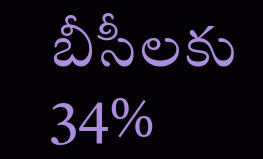బీసీలకు 34%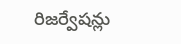రిజర్వేషన్లు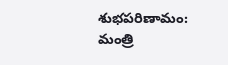శుభపరిణామం: మంత్రి